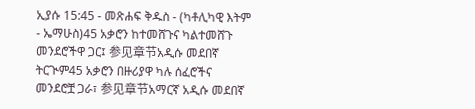ኢያሱ 15:45 - መጽሐፍ ቅዱስ - (ካቶሊካዊ እትም - ኤማሁስ)45 አቃሮን ከተመሸጉና ካልተመሸጉ መንደሮችዋ ጋር፤ 参见章节አዲሱ መደበኛ ትርጒም45 አቃሮን በዙሪያዋ ካሉ ሰፈሮችና መንደሮቿ ጋራ፣ 参见章节አማርኛ አዲሱ መደበኛ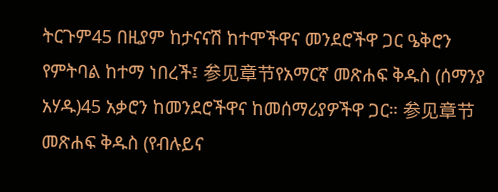ትርጉም45 በዚያም ከታናናሽ ከተሞችዋና መንደሮችዋ ጋር ዔቅሮን የምትባል ከተማ ነበረች፤ 参见章节የአማርኛ መጽሐፍ ቅዱስ (ሰማንያ አሃዱ)45 አቃሮን ከመንደሮችዋና ከመሰማሪያዎችዋ ጋር። 参见章节መጽሐፍ ቅዱስ (የብሉይና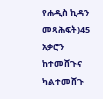የሐዲስ ኪዳን መጻሕፍት)45 አቃሮን ከተመሸጉና ካልተመሸጉ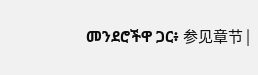መንደሮችዋ ጋር፥ 参见章节 |